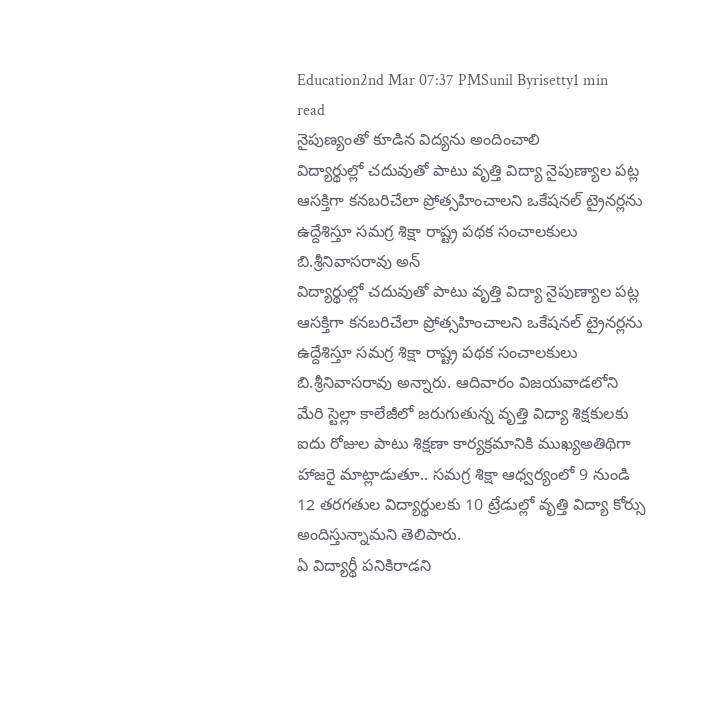Education2nd Mar 07:37 PMSunil Byrisetty1 min read
నైపుణ్యంతో కూడిన విద్యను అందించాలి
విద్యార్థుల్లో చదువుతో పాటు వృత్తి విద్యా నైపుణ్యాల పట్ల ఆసక్తిగా కనబరిచేలా ప్రోత్సహించాలని ఒకేషనల్ ట్రైనర్లను ఉద్దేశిస్తూ సమగ్ర శిక్షా రాష్ట్ర పథక సంచాలకులు బి.శ్రీనివాసరావు అన్
విద్యార్థుల్లో చదువుతో పాటు వృత్తి విద్యా నైపుణ్యాల పట్ల ఆసక్తిగా కనబరిచేలా ప్రోత్సహించాలని ఒకేషనల్ ట్రైనర్లను ఉద్దేశిస్తూ సమగ్ర శిక్షా రాష్ట్ర పథక సంచాలకులు బి.శ్రీనివాసరావు అన్నారు. ఆదివారం విజయవాడలోని మేరి స్టెల్లా కాలేజీలో జరుగుతున్న వృత్తి విద్యా శిక్షకులకు ఐదు రోజుల పాటు శిక్షణా కార్యక్రమానికి ముఖ్యఅతిథిగా హాజరై మాట్లాడుతూ.. సమగ్ర శిక్షా ఆధ్వర్యంలో 9 నుండి 12 తరగతుల విద్యార్థులకు 10 ట్రేడుల్లో వృత్తి విద్యా కోర్సు అందిస్తున్నామని తెలిపారు.
ఏ విద్యార్థీ పనికిరాడని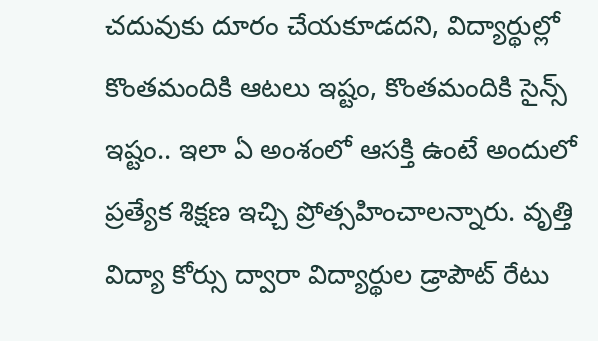చదువుకు దూరం చేయకూడదని, విద్యార్థుల్లో కొంతమందికి ఆటలు ఇష్టం, కొంతమందికి సైన్స్ ఇష్టం.. ఇలా ఏ అంశంలో ఆసక్తి ఉంటే అందులో ప్రత్యేక శిక్షణ ఇచ్చి ప్రోత్సహించాలన్నారు. వృత్తి విద్యా కోర్సు ద్వారా విద్యార్థుల డ్రాపౌట్ రేటు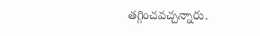తగ్గించవచ్చన్నారు.